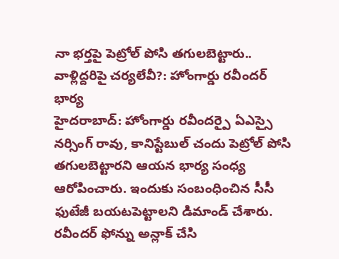నా భర్తపై పెట్రోల్ పోసి తగులబెట్టారు.. వాళ్లిద్దరిపై చర్యలేవీ?: హోంగార్డు రవీందర్ భార్య
హైదరాబాద్: హోంగార్డు రవీందర్పై ఏఎస్సై నర్సింగ్ రావు, కానిస్టేబుల్ చందు పెట్రోల్ పోసి తగులబెట్టారని ఆయన భార్య సంధ్య ఆరోపించారు. ఇందుకు సంబంధించిన సీసీ ఫుటేజీ బయటపెట్టాలని డిమాండ్ చేశారు. రవీందర్ ఫోన్ను అన్లాక్ చేసి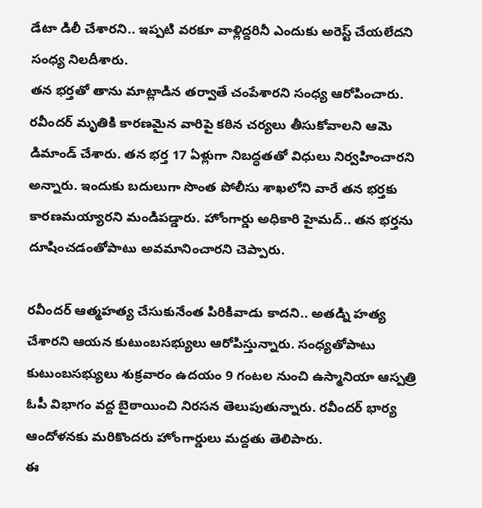డేటా డిలీ చేశారని.. ఇప్పటి వరకూ వాళ్లిద్దరినీ ఎందుకు అరెస్ట్ చేయలేదని సంధ్య నిలదీశారు.
తన భర్తతో తాను మాట్లాడిన తర్వాతే చంపేశారని సంధ్య ఆరోపించారు. రవీందర్ మృతికి కారణమైన వారిపై కఠిన చర్యలు తీసుకోవాలని ఆమె డిమాండ్ చేశారు. తన భర్త 17 ఏళ్లుగా నిబద్ధతతో విధులు నిర్వహించారని అన్నారు. ఇందుకు బదులుగా సొంత పోలీసు శాఖలోని వారే తన భర్తకు కారణమయ్యారని మండిపడ్డారు. హోంగార్డు అధికారి హైమద్.. తన భర్తను దూషించడంతోపాటు అవమానించారని చెప్పారు.

రవీందర్ ఆత్మహత్య చేసుకునేంత పిరికివాడు కాదని.. అతడ్ని హత్య చేశారని ఆయన కుటుంబసభ్యులు ఆరోపిస్తున్నారు. సంధ్యతోపాటు కుటుంబసభ్యులు శుక్రవారం ఉదయం 9 గంటల నుంచి ఉస్మానియా ఆస్పత్రి ఓపీ విభాగం వద్ద బైఠాయించి నిరసన తెలుపుతున్నారు. రవీందర్ భార్య ఆందోళనకు మరికొందరు హోంగార్డులు మద్దతు తెలిపారు.
ఈ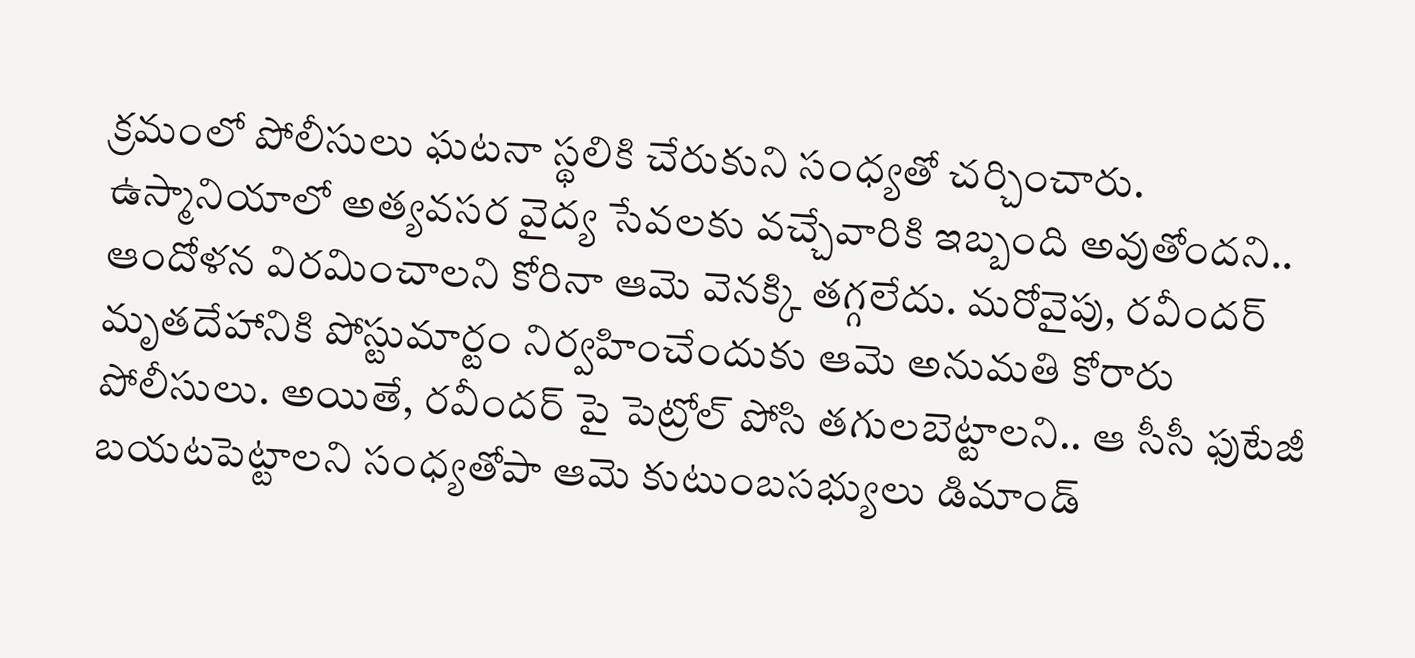క్రమంలో పోలీసులు ఘటనా స్థలికి చేరుకుని సంధ్యతో చర్చించారు. ఉస్మానియాలో అత్యవసర వైద్య సేవలకు వచ్చేవారికి ఇబ్బంది అవుతోందని.. ఆందోళన విరమించాలని కోరినా ఆమె వెనక్కి తగ్గలేదు. మరోవైపు, రవీందర్ మృతదేహానికి పోస్టుమార్టం నిర్వహించేందుకు ఆమె అనుమతి కోరారు పోలీసులు. అయితే, రవీందర్ పై పెట్రోల్ పోసి తగులబెట్టాలని.. ఆ సీసీ ఫుటేజీ బయటపెట్టాలని సంధ్యతోపా ఆమె కుటుంబసభ్యులు డిమాండ్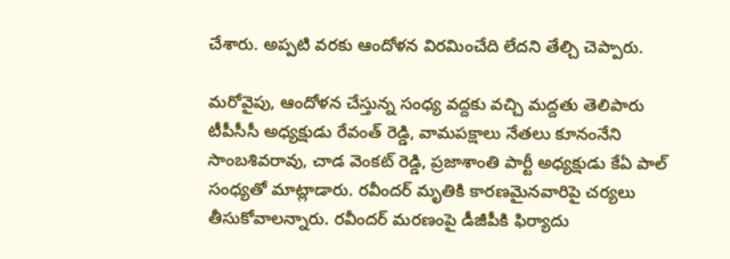చేశారు. అప్పటి వరకు ఆందోళన విరమించేది లేదని తేల్చి చెప్పారు.

మరోవైపు, ఆందోళన చేస్తున్న సంధ్య వద్దకు వచ్చి మద్దతు తెలిపారు టీపీసీసీ అధ్యక్షుడు రేవంత్ రెడ్డి, వామపక్షాలు నేతలు కూనంనేని సాంబశివరావు, చాడ వెంకట్ రెడ్డి, ప్రజాశాంతి పార్టీ అధ్యక్షుడు కేఏ పాల్ సంధ్యతో మాట్లాడారు. రవీందర్ మృతికి కారణమైనవారిపై చర్యలు తీసుకోవాలన్నారు. రవీందర్ మరణంపై డీజీపీకి ఫిర్యాదు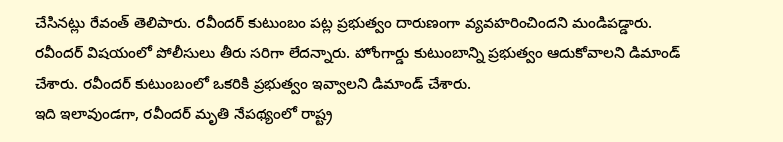చేసినట్లు రేవంత్ తెలిపారు. రవీందర్ కుటుంబం పట్ల ప్రభుత్వం దారుణంగా వ్యవహరించిందని మండిపడ్డారు. రవీందర్ విషయంలో పోలీసులు తీరు సరిగా లేదన్నారు. హోంగార్డు కుటుంబాన్ని ప్రభుత్వం ఆదుకోవాలని డిమాండ్ చేశారు. రవీందర్ కుటుంబంలో ఒకరికి ప్రభుత్వం ఇవ్వాలని డిమాండ్ చేశారు.
ఇది ఇలావుండగా, రవీందర్ మృతి నేపథ్యంలో రాష్ట్ర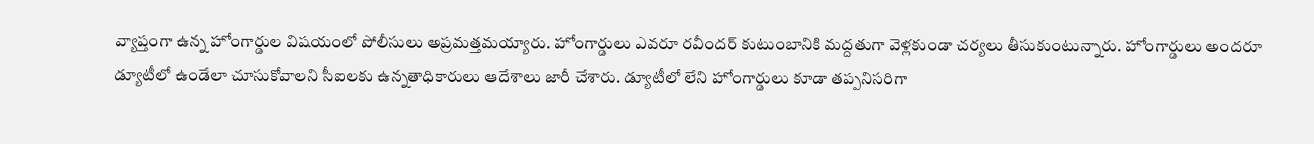వ్యాప్తంగా ఉన్న హోంగార్డుల విషయంలో పోలీసులు అప్రమత్తమయ్యారు. హోంగార్డులు ఎవరూ రవీందర్ కుటుంబానికి మద్దతుగా వెళ్లకుండా చర్యలు తీసుకుంటున్నారు. హోంగార్డులు అందరూ డ్యూటీలో ఉండేలా చూసుకోవాలని సీఐలకు ఉన్నతాధికారులు ఆదేశాలు జారీ చేశారు. డ్యూటీలో లేని హోంగార్డులు కూడా తప్పనిసరిగా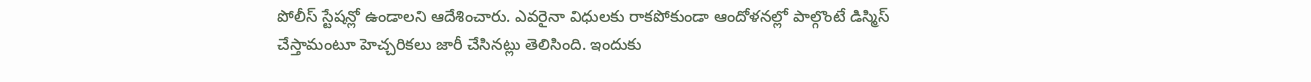పోలీస్ స్టేషన్లో ఉండాలని ఆదేశించారు. ఎవరైనా విధులకు రాకపోకుండా ఆందోళనల్లో పాల్గొంటే డిస్మిస్ చేస్తామంటూ హెచ్చరికలు జారీ చేసినట్లు తెలిసింది. ఇందుకు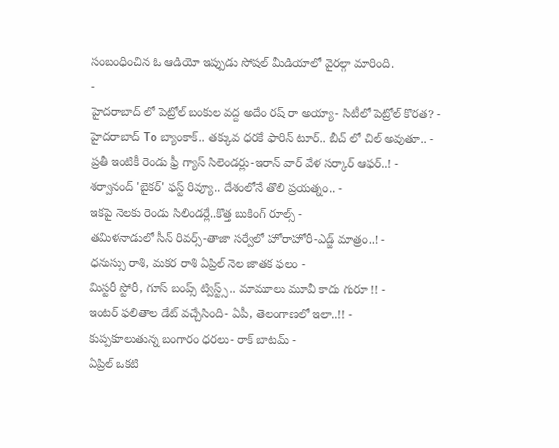సంబంధించిన ఓ ఆడియో ఇప్పుడు సోషల్ మీడియాలో వైరల్గా మారింది.
-
హైదరాబాద్ లో పెట్రోల్ బంకుల వద్ద అదేం రష్ రా అయ్యా- సిటీలో పెట్రోల్ కొరత? -
హైదరాబాద్ To బ్యాంకాక్.. తక్కువ ధరకే ఫారిన్ టూర్.. బీచ్ లో చిల్ అవుతూ.. -
ప్రతీ ఇంటికీ రెండు ఫ్రీ గ్యాస్ సిలెండర్లు-ఇరాన్ వార్ వేళ సర్కార్ ఆఫర్..! -
శర్వానంద్ 'బైకర్' ఫస్ట్ రివ్యూ.. దేశంలోనే తొలి ప్రయత్నం.. -
ఇకపై నెలకు రెండు సిలిండర్లే..కొత్త బుకింగ్ రూల్స్ -
తమిళనాడులో సీన్ రివర్స్-తాజా సర్వేలో హోరాహోరీ-ఎడ్జ్ మాత్రం..! -
ధనుస్సు రాశి, మకర రాశి ఏప్రిల్ నెల జాతక ఫలం -
మిస్టరీ స్టోరీ, గూస్ బంప్స్ ట్విస్ట్స్.. మామూలు మూవీ కాదు గురూ !! -
ఇంటర్ ఫలితాల డేట్ వచ్చేసింది- ఏపీ, తెలంగాణలో ఇలా..!! -
కుప్పకూలుతున్న బంగారం ధరలు- రాక్ బాటమ్ -
ఏప్రిల్ ఒకటి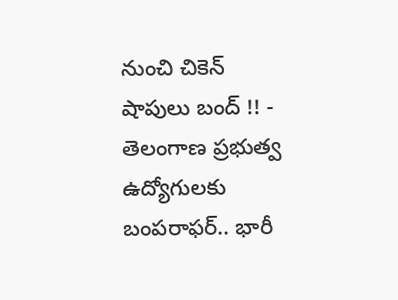నుంచి చికెన్ షాపులు బంద్ !! -
తెలంగాణ ప్రభుత్వ ఉద్యోగులకు బంపరాఫర్.. భారీ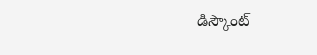డిస్కౌంట్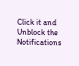Click it and Unblock the Notifications